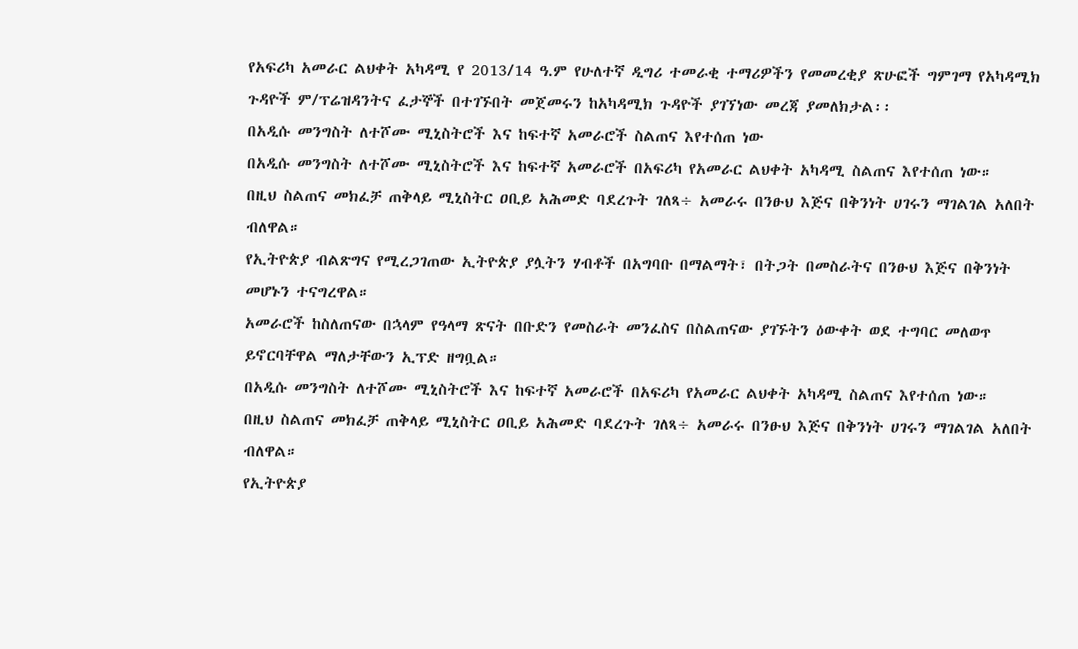የአፍሪካ አመራር ልህቀት አካዳሚ የ 2013/14 ዓ.ም የሁለተኛ ዲግሪ ተመራቂ ተማሪዎችን የመመረቂያ ጽሁፎች ግምገማ የአካዳሚክ ጉዳዮች ም/ፕሬዝዳንትና ፈታኞች በተገኙበት መጀመሩን ከአካዳሚክ ጉዳዮች ያገኘነው መረጃ ያመለክታል፡፡
በአዲሱ መንግስት ለተሾሙ ሚኒስትሮች እና ከፍተኛ አመራሮች ስልጠና እየተሰጠ ነው
በአዲሱ መንግስት ለተሾሙ ሚኒስትሮች እና ከፍተኛ አመራሮች በአፍሪካ የአመራር ልህቀት አካዳሚ ስልጠና እየተሰጠ ነው።
በዚህ ስልጠና መክፈቻ ጠቅላይ ሚኒስትር ዐቢይ አሕመድ ባደረጉት ገለጻ÷ አመራሩ በንፁህ እጅና በቅንነት ሀገሩን ማገልገል አለበት ብለዋል።
የኢትዮጵያ ብልጽግና የሚረጋገጠው ኢትዮጵያ ያሏትን ሃብቶች በአግባቡ በማልማት፣ በትጋት በመስራትና በንፁህ እጅና በቅንነት መሆኑን ተናግረዋል።
አመራሮች ከስለጠናው በኋላም የዓላማ ጽናት በቡድን የመስራት መንፈስና በስልጠናው ያገኙትን ዕውቀት ወደ ተግባር መለወጥ ይኖርባቸዋል ማለታቸውን ኢፕድ ዘግቧል።
በአዲሱ መንግስት ለተሾሙ ሚኒስትሮች እና ከፍተኛ አመራሮች በአፍሪካ የአመራር ልህቀት አካዳሚ ስልጠና እየተሰጠ ነው።
በዚህ ስልጠና መክፈቻ ጠቅላይ ሚኒስትር ዐቢይ አሕመድ ባደረጉት ገለጻ÷ አመራሩ በንፁህ እጅና በቅንነት ሀገሩን ማገልገል አለበት ብለዋል።
የኢትዮጵያ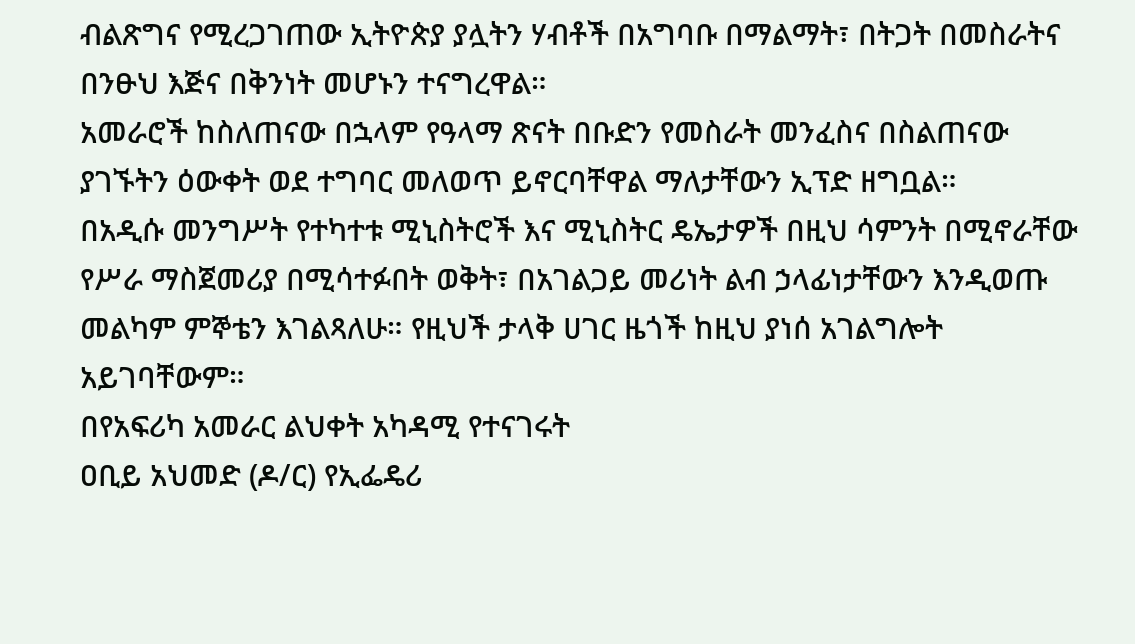ብልጽግና የሚረጋገጠው ኢትዮጵያ ያሏትን ሃብቶች በአግባቡ በማልማት፣ በትጋት በመስራትና በንፁህ እጅና በቅንነት መሆኑን ተናግረዋል።
አመራሮች ከስለጠናው በኋላም የዓላማ ጽናት በቡድን የመስራት መንፈስና በስልጠናው ያገኙትን ዕውቀት ወደ ተግባር መለወጥ ይኖርባቸዋል ማለታቸውን ኢፕድ ዘግቧል።
በአዲሱ መንግሥት የተካተቱ ሚኒስትሮች እና ሚኒስትር ዴኤታዎች በዚህ ሳምንት በሚኖራቸው የሥራ ማስጀመሪያ በሚሳተፉበት ወቅት፣ በአገልጋይ መሪነት ልብ ኃላፊነታቸውን እንዲወጡ መልካም ምኞቴን እገልጻለሁ። የዚህች ታላቅ ሀገር ዜጎች ከዚህ ያነሰ አገልግሎት አይገባቸውም።
በየአፍሪካ አመራር ልህቀት አካዳሚ የተናገሩት
ዐቢይ አህመድ (ዶ/ር) የኢፌዴሪ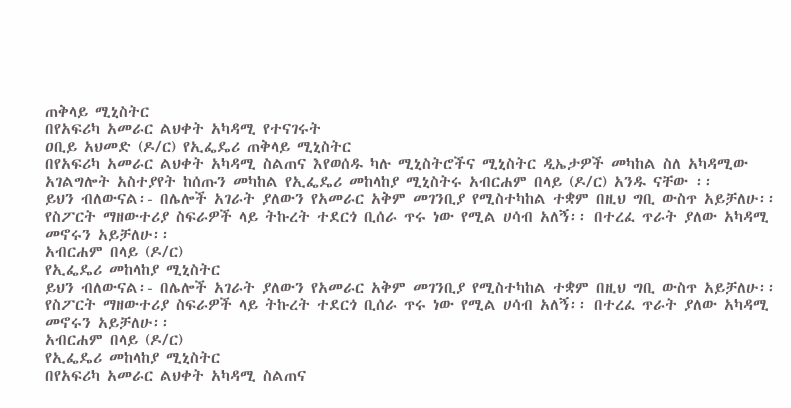ጠቅላይ ሚኒስትር
በየአፍሪካ አመራር ልህቀት አካዳሚ የተናገሩት
ዐቢይ አህመድ (ዶ/ር) የኢፌዴሪ ጠቅላይ ሚኒስትር
በየአፍሪካ አመራር ልህቀት አካዳሚ ስልጠና እየወሰዱ ካሉ ሚኒስትሮችና ሚኒስትር ዲኤታዎች መካከል ስለ አካዳሚው አገልግሎት አስተያየት ከሰጡን መካከል የኢፌዴሪ መከላከያ ሚኒስትሩ አብርሐም በላይ (ዶ/ር) አንዱ ናቸው ፡፡
ይህን ብለውናል፡- በሌሎች አገራት ያለውን የአመራር አቅም መገንቢያ የሚስተካከል ተቋም በዚህ ግቢ ውስጥ አይቻለሁ፡፡ የስፖርት ማዘውተሪያ ስፍራዎች ላይ ትኩረት ተደርጎ ቢሰራ ጥሩ ነው የሚል ሀሳብ አለኝ፡፡ በተረፈ ጥራት ያለው አካዳሚ መኖሩን አይቻለሁ፡፡
አብርሐም በላይ (ዶ/ር)
የኢፌዴሪ መከላከያ ሚኒስትር
ይህን ብለውናል፡- በሌሎች አገራት ያለውን የአመራር አቅም መገንቢያ የሚስተካከል ተቋም በዚህ ግቢ ውስጥ አይቻለሁ፡፡ የስፖርት ማዘውተሪያ ስፍራዎች ላይ ትኩረት ተደርጎ ቢሰራ ጥሩ ነው የሚል ሀሳብ አለኝ፡፡ በተረፈ ጥራት ያለው አካዳሚ መኖሩን አይቻለሁ፡፡
አብርሐም በላይ (ዶ/ር)
የኢፌዴሪ መከላከያ ሚኒስትር
በየአፍሪካ አመራር ልህቀት አካዳሚ ስልጠና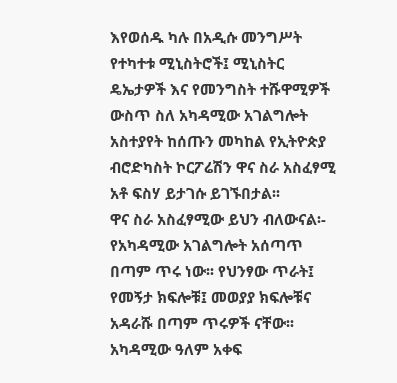እየወሰዱ ካሉ በአዲሱ መንግሥት የተካተቱ ሚኒስትሮች፤ ሚኒስትር ዴኤታዎች እና የመንግስት ተሹዋሚዎች ውስጥ ስለ አካዳሚው አገልግሎት አስተያየት ከሰጡን መካከል የኢትዮጵያ ብሮድካስት ኮርፖሬሽን ዋና ስራ አስፈፃሚ አቶ ፍስሃ ይታገሱ ይገኙበታል፡፡
ዋና ስራ አስፈፃሚው ይህን ብለውናል፡- የአካዳሚው አገልግሎት አሰጣጥ በጣም ጥሩ ነው፡፡ የህንፃው ጥራት፤ የመኝታ ክፍሎቹ፤ መወያያ ክፍሎቹና አዳራሹ በጣም ጥሩዎች ናቸው፡፡ አካዳሚው ዓለም አቀፍ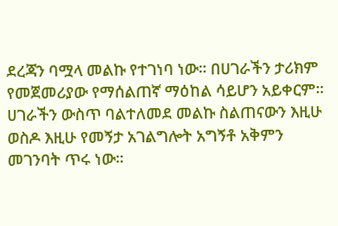ደረጃን ባሟላ መልኩ የተገነባ ነው፡፡ በሀገራችን ታሪክም የመጀመሪያው የማሰልጠኛ ማዕከል ሳይሆን አይቀርም፡፡ ሀገራችን ውስጥ ባልተለመደ መልኩ ስልጠናውን እዚሁ ወስዶ እዚሁ የመኝታ አገልግሎት አግኝቶ አቅምን መገንባት ጥሩ ነው፡፡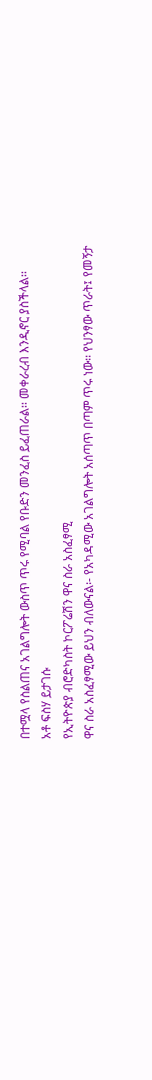በተሟላ የስልጠና አገልግሎት ውስጥ ጥሩ የሚባል የቡድን መንፈስ ይፈጠራል፡፡ መቀራረብ እንዲኖር ያስችላል፡፡
አቶ ፍስሃ ይታገሱ
የኢትዮጵያ ብሮድካስት ኮርፖሬሽን ዋና ስራ አስፈፃሚ
ዋና ስራ አስፈፃሚው ይህን ብለውናል፡- የአካዳሚው አገልግሎት አሰጣጥ በጣም ጥሩ ነው፡፡ የህንፃው ጥራት፤ የመኝታ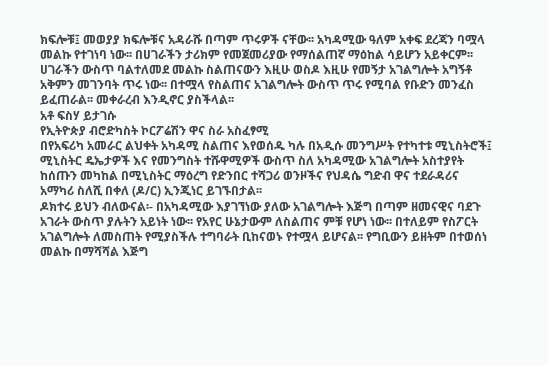ክፍሎቹ፤ መወያያ ክፍሎቹና አዳራሹ በጣም ጥሩዎች ናቸው፡፡ አካዳሚው ዓለም አቀፍ ደረጃን ባሟላ መልኩ የተገነባ ነው፡፡ በሀገራችን ታሪክም የመጀመሪያው የማሰልጠኛ ማዕከል ሳይሆን አይቀርም፡፡ ሀገራችን ውስጥ ባልተለመደ መልኩ ስልጠናውን እዚሁ ወስዶ እዚሁ የመኝታ አገልግሎት አግኝቶ አቅምን መገንባት ጥሩ ነው፡፡ በተሟላ የስልጠና አገልግሎት ውስጥ ጥሩ የሚባል የቡድን መንፈስ ይፈጠራል፡፡ መቀራረብ እንዲኖር ያስችላል፡፡
አቶ ፍስሃ ይታገሱ
የኢትዮጵያ ብሮድካስት ኮርፖሬሽን ዋና ስራ አስፈፃሚ
በየአፍሪካ አመራር ልህቀት አካዳሚ ስልጠና እየወሰዱ ካሉ በአዲሱ መንግሥት የተካተቱ ሚኒስትሮች፤ ሚኒስትር ዴኤታዎች እና የመንግስት ተሹዋሚዎች ውስጥ ስለ አካዳሚው አገልግሎት አስተያየት ከሰጡን መካከል በሚኒስትር ማዕረግ የድንበር ተሻጋሪ ወንዞችና የህዳሴ ግድብ ዋና ተደራዳሪና አማካሪ ስለሺ በቀለ (ዶ/ር) ኢንጂነር ይገኙበታል፡፡
ዶክተሩ ይህን ብለውናል፡- በአካዳሚው እያገኘነው ያለው አገልግሎት እጅግ በጣም ዘመናዊና ባደጉ አገራት ውስጥ ያሉትን አይነት ነው፡፡ የአየር ሁኔታውም ለስልጠና ምቹ የሆነ ነው፡፡ በተለይም የስፖርት አገልግሎት ለመስጠት የሚያስችሉ ተግባራት ቢከናወኑ የተሟላ ይሆናል፡፡ የግቢውን ይዘትም በተወሰነ መልኩ በማሻሻል እጅግ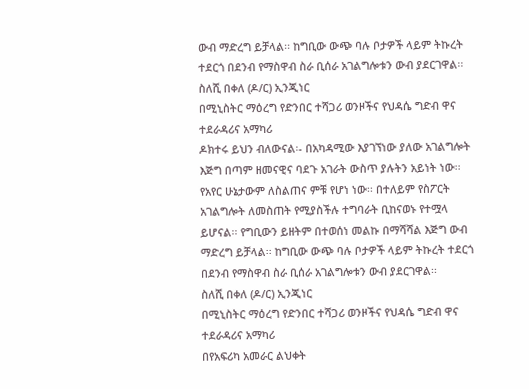ውብ ማድረግ ይቻላል፡፡ ከግቢው ውጭ ባሉ ቦታዎች ላይም ትኩረት ተደርጎ በደንብ የማስዋብ ስራ ቢሰራ አገልግሎቱን ውብ ያደርገዋል፡፡
ስለሺ በቀለ (ዶ/ር) ኢንጂነር
በሚኒስትር ማዕረግ የድንበር ተሻጋሪ ወንዞችና የህዳሴ ግድብ ዋና ተደራዳሪና አማካሪ
ዶክተሩ ይህን ብለውናል፡- በአካዳሚው እያገኘነው ያለው አገልግሎት እጅግ በጣም ዘመናዊና ባደጉ አገራት ውስጥ ያሉትን አይነት ነው፡፡ የአየር ሁኔታውም ለስልጠና ምቹ የሆነ ነው፡፡ በተለይም የስፖርት አገልግሎት ለመስጠት የሚያስችሉ ተግባራት ቢከናወኑ የተሟላ ይሆናል፡፡ የግቢውን ይዘትም በተወሰነ መልኩ በማሻሻል እጅግ ውብ ማድረግ ይቻላል፡፡ ከግቢው ውጭ ባሉ ቦታዎች ላይም ትኩረት ተደርጎ በደንብ የማስዋብ ስራ ቢሰራ አገልግሎቱን ውብ ያደርገዋል፡፡
ስለሺ በቀለ (ዶ/ር) ኢንጂነር
በሚኒስትር ማዕረግ የድንበር ተሻጋሪ ወንዞችና የህዳሴ ግድብ ዋና ተደራዳሪና አማካሪ
በየአፍሪካ አመራር ልህቀት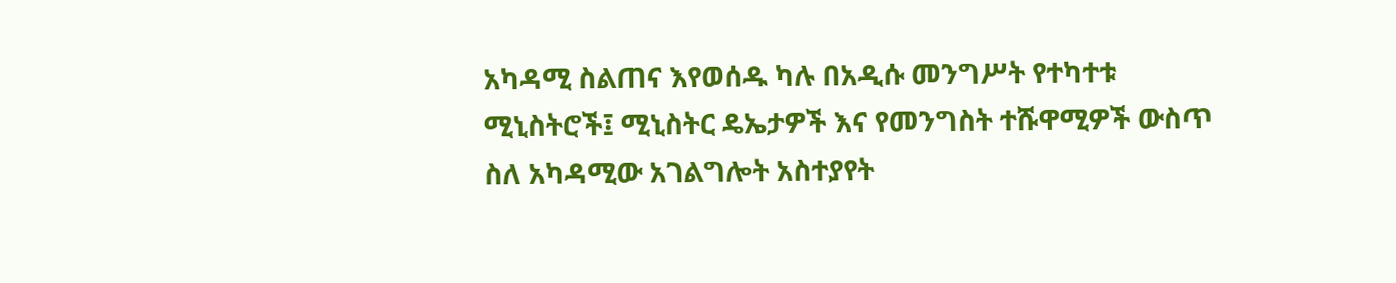አካዳሚ ስልጠና እየወሰዱ ካሉ በአዲሱ መንግሥት የተካተቱ ሚኒስትሮች፤ ሚኒስትር ዴኤታዎች እና የመንግስት ተሹዋሚዎች ውስጥ ስለ አካዳሚው አገልግሎት አስተያየት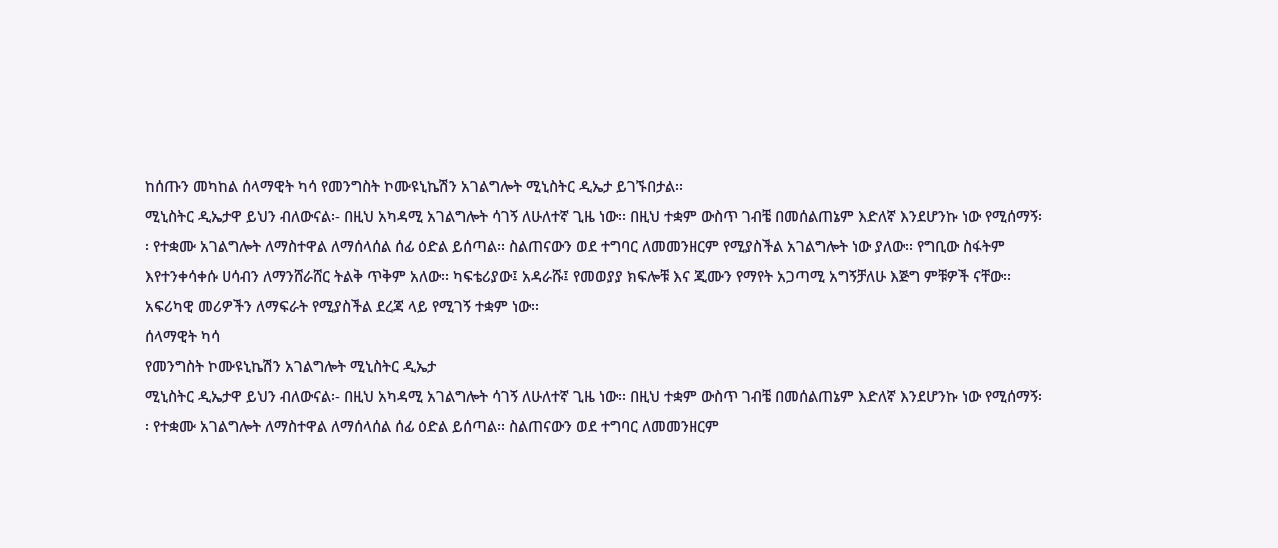ከሰጡን መካከል ሰላማዊት ካሳ የመንግስት ኮሙዩኒኬሽን አገልግሎት ሚኒስትር ዲኤታ ይገኙበታል፡፡
ሚኒስትር ዲኤታዋ ይህን ብለውናል፡- በዚህ አካዳሚ አገልግሎት ሳገኝ ለሁለተኛ ጊዜ ነው፡፡ በዚህ ተቋም ውስጥ ገብቼ በመሰልጠኔም እድለኛ እንደሆንኩ ነው የሚሰማኝ፡፡ የተቋሙ አገልግሎት ለማስተዋል ለማሰላሰል ሰፊ ዕድል ይሰጣል፡፡ ስልጠናውን ወደ ተግባር ለመመንዘርም የሚያስችል አገልግሎት ነው ያለው፡፡ የግቢው ስፋትም እየተንቀሳቀሱ ሀሳብን ለማንሸራሸር ትልቅ ጥቅም አለው፡፡ ካፍቴሪያው፤ አዳራሹ፤ የመወያያ ክፍሎቹ እና ጂሙን የማየት አጋጣሚ አግኝቻለሁ እጅግ ምቹዎች ናቸው፡፡ አፍሪካዊ መሪዎችን ለማፍራት የሚያስችል ደረጃ ላይ የሚገኝ ተቋም ነው፡፡
ሰላማዊት ካሳ
የመንግስት ኮሙዩኒኬሽን አገልግሎት ሚኒስትር ዲኤታ
ሚኒስትር ዲኤታዋ ይህን ብለውናል፡- በዚህ አካዳሚ አገልግሎት ሳገኝ ለሁለተኛ ጊዜ ነው፡፡ በዚህ ተቋም ውስጥ ገብቼ በመሰልጠኔም እድለኛ እንደሆንኩ ነው የሚሰማኝ፡፡ የተቋሙ አገልግሎት ለማስተዋል ለማሰላሰል ሰፊ ዕድል ይሰጣል፡፡ ስልጠናውን ወደ ተግባር ለመመንዘርም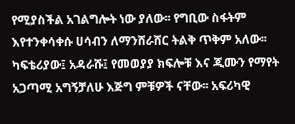የሚያስችል አገልግሎት ነው ያለው፡፡ የግቢው ስፋትም እየተንቀሳቀሱ ሀሳብን ለማንሸራሸር ትልቅ ጥቅም አለው፡፡ ካፍቴሪያው፤ አዳራሹ፤ የመወያያ ክፍሎቹ እና ጂሙን የማየት አጋጣሚ አግኝቻለሁ እጅግ ምቹዎች ናቸው፡፡ አፍሪካዊ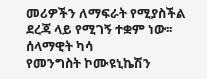መሪዎችን ለማፍራት የሚያስችል ደረጃ ላይ የሚገኝ ተቋም ነው፡፡
ሰላማዊት ካሳ
የመንግስት ኮሙዩኒኬሽን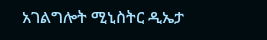አገልግሎት ሚኒስትር ዲኤታ